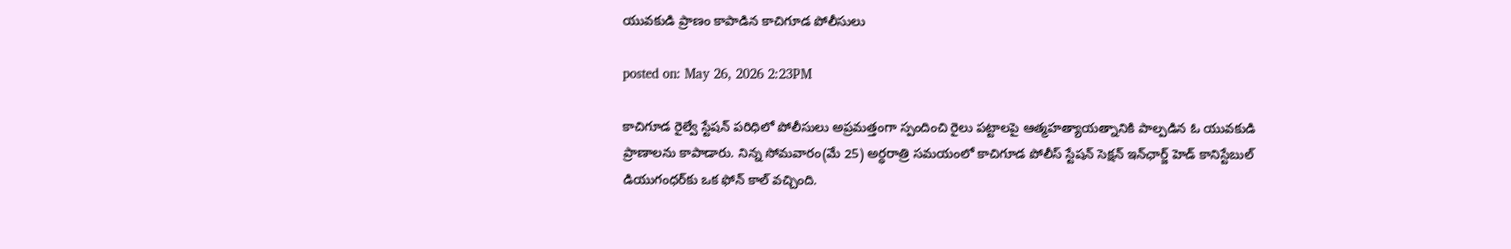యువకుడి ప్రాణం కాపాడిన కాచిగూడ పోలీసులు

posted on: May 26, 2026 2:23PM

కాచిగూడ రైల్వే స్టేషన్ పరిధిలో పోలీసులు అప్రమత్తంగా స్పందించి రైలు పట్టాలపై ఆత్మహత్యాయత్నానికి పాల్పడిన ఓ యువకుడి ప్రాణాలను కాపాడారు. నిన్న సోమవారం(మే 25) అర్ధరాత్రి సమయంలో కాచిగూడ పోలీస్ స్టేషన్ సెక్షన్ ఇన్‌ఛార్జ్ హెడ్ కానిస్టేబుల్ డియుగంధర్‌కు ఒక ఫోన్ కాల్ వచ్చింది.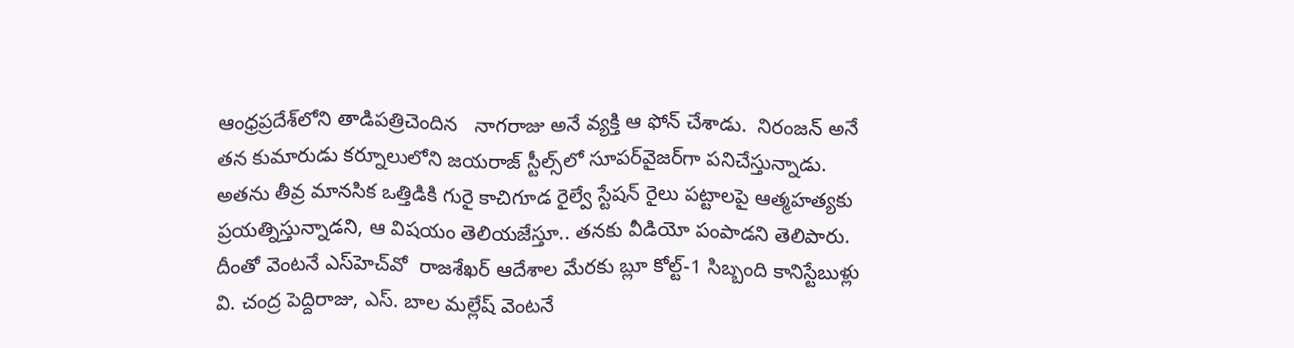ఆంధ్రప్రదేశ్‌లోని తాడిపత్రిచెందిన   నాగరాజు అనే వ్యక్తి ఆ ఫోన్ చేశాడు.  నిరంజన్ అనే తన కుమారుడు కర్నూలులోని జయరాజ్ స్టీల్స్‌లో సూపర్‌వైజర్‌గా పనిచేస్తున్నాడు. అతను తీవ్ర మానసిక ఒత్తిడికి గురై కాచిగూడ రైల్వే స్టేషన్ రైలు పట్టాలపై ఆత్మహత్యకు ప్రయత్నిస్తున్నాడని, ఆ విషయం తెలియజేస్తూ.. తనకు వీడియో పంపాడని తెలిపారు. దీంతో వెంటనే ఎస్‌హెచ్‌వో  రాజశేఖర్ ఆదేశాల మేరకు బ్లూ కోల్ట్-1 సిబ్బంది కానిస్టేబుళ్లు వి. చంద్ర పెద్దిరాజు, ఎస్. బాల మల్లేష్ వెంటనే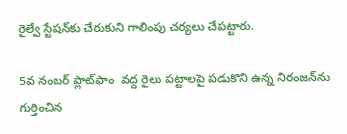రైల్వే స్టేషన్‌కు చేరుకుని గాలింపు చర్యలు చేపట్టారు.

5వ నంబర్ ప్లాట్‌ఫాం  వద్ద రైలు పట్టాలపై పడుకొని ఉన్న నిరంజన్‌ను గుర్తించిన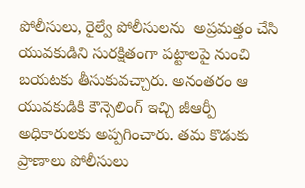పోలీసులు, రైల్వే పోలీసులను  అప్రమత్తం చేసి యువకుడిని సురక్షితంగా పట్టాలపై నుంచి బయటకు తీసుకువచ్చారు. అనంతరం ఆ యువకుడికి కౌన్సెలింగ్ ఇచ్చి జీఆర్పీ అధికారులకు అప్పగించారు. తమ కొడుకు ప్రాణాలు పోలీసులు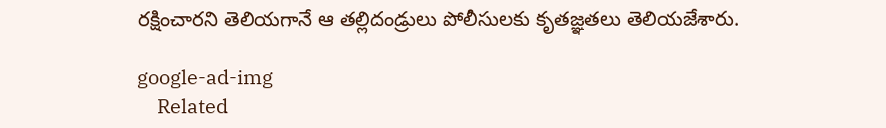రక్షించారని తెలియగానే ఆ తల్లిదండ్రులు పోలీసులకు కృతజ్ఞతలు తెలియజేశారు.

google-ad-img
    Related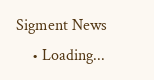Sigment News
    • Loading...